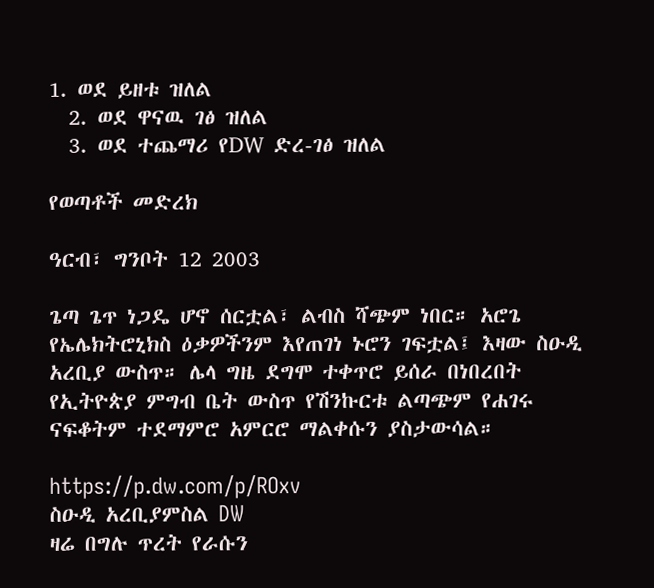1. ወደ ይዘቱ ዝለል
  2. ወደ ዋናዉ ገፅ ዝለል
  3. ወደ ተጨማሪ የDW ድረ-ገፅ ዝለል

የወጣቶች መድረክ

ዓርብ፣ ግንቦት 12 2003

ጌጣ ጌጥ ነጋዴ ሆኖ ሰርቷል፣ ልብስ ሻጭም ነበር። አሮጌ የኤሌክትሮኒክስ ዕቃዎችንም እየጠገነ ኑሮን ገፍቷል፤ እዛው ስዑዲ አረቢያ ውስጥ። ሌላ ግዜ ደግሞ ተቀጥሮ ይሰራ በነበረበት የኢትዮጵያ ምግብ ቤት ውስጥ የሽንኩርቱ ልጣጭም የሐገሩ ናፍቆትም ተደማምሮ አምርሮ ማልቀሱን ያስታውሳል።

https://p.dw.com/p/ROxv
ስዑዲ አረቢያምስል DW
ዛሬ በግሉ ጥረት የራሱን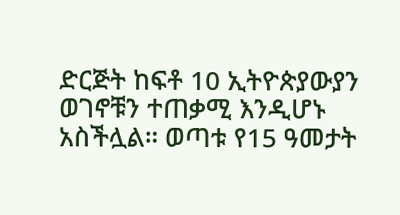ድርጅት ከፍቶ 10 ኢትዮጵያውያን ወገኖቹን ተጠቃሚ እንዲሆኑ አስችሏል። ወጣቱ የ15 ዓመታት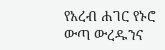የአረብ ሐገር የኑሮ ውጣ ውረዱንና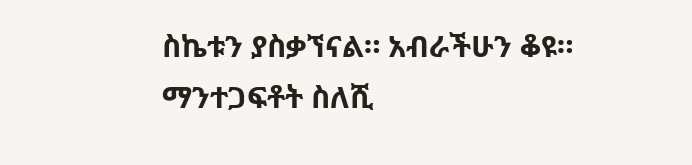ስኬቱን ያስቃኘናል። አብራችሁን ቆዩ። ማንተጋፍቶት ስለሺ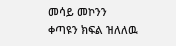መሳይ መኮንን
ቀጣዩን ክፍል ዝለለዉ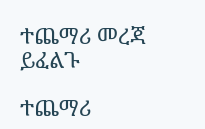ተጨማሪ መረጃ ይፈልጉ

ተጨማሪ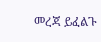መረጃ ይፈልጉ